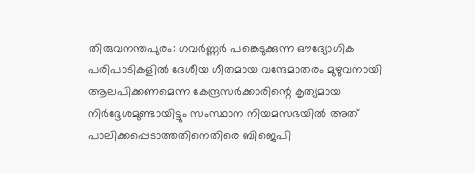തിരുവനന്തപുരം: ഗവർണ്ണർ പങ്കെടുക്കുന്ന ഔദ്യോഗിക പരിപാടികളിൽ ദേശീയ ഗീതമായ വന്ദേമാതരം മുഴുവനായി ആലപിക്കണമെന്ന കേന്ദ്രസർക്കാരിന്റെ കൃത്യമായ നിർദ്ദേശമുണ്ടായിട്ടും സംസ്ഥാന നിയമസഭയിൽ അത് പാലിക്കപ്പെടാത്തതിനെതിരെ ബിജെപി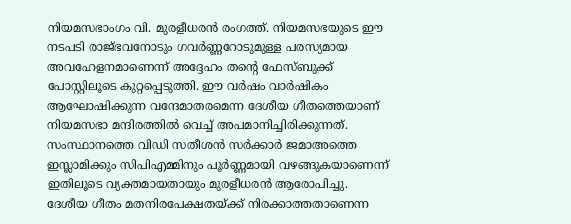നിയമസഭാംഗം വി. മുരളീധരൻ രംഗത്ത്. നിയമസഭയുടെ ഈ നടപടി രാജ്ഭവനോടും ഗവർണ്ണറോടുമുള്ള പരസ്യമായ അവഹേളനമാണെന്ന് അദ്ദേഹം തന്റെ ഫേസ്ബുക്ക് പോസ്റ്റിലൂടെ കുറ്റപ്പെടുത്തി. ഈ വർഷം വാർഷികം ആഘോഷിക്കുന്ന വന്ദേമാതരമെന്ന ദേശീയ ഗീതത്തെയാണ് നിയമസഭാ മന്ദിരത്തിൽ വെച്ച് അപമാനിച്ചിരിക്കുന്നത്. സംസ്ഥാനത്തെ വിഡി സതീശൻ സർക്കാർ ജമാഅത്തെ ഇസ്ലാമിക്കും സിപിഎമ്മിനും പൂർണ്ണമായി വഴങ്ങുകയാണെന്ന് ഇതിലൂടെ വ്യക്തമായതായും മുരളീധരൻ ആരോപിച്ചു.
ദേശീയ ഗീതം മതനിരപേക്ഷതയ്ക്ക് നിരക്കാത്തതാണെന്ന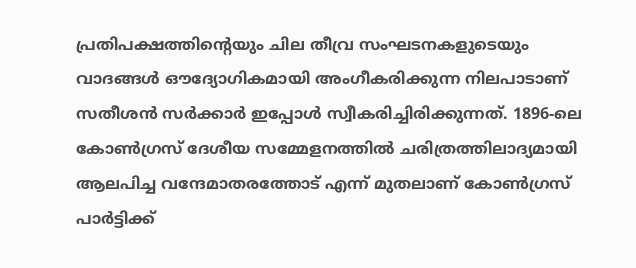പ്രതിപക്ഷത്തിന്റെയും ചില തീവ്ര സംഘടനകളുടെയും വാദങ്ങൾ ഔദ്യോഗികമായി അംഗീകരിക്കുന്ന നിലപാടാണ് സതീശൻ സർക്കാർ ഇപ്പോൾ സ്വീകരിച്ചിരിക്കുന്നത്. 1896-ലെ കോൺഗ്രസ് ദേശീയ സമ്മേളനത്തിൽ ചരിത്രത്തിലാദ്യമായി ആലപിച്ച വന്ദേമാതരത്തോട് എന്ന് മുതലാണ് കോൺഗ്രസ് പാർട്ടിക്ക്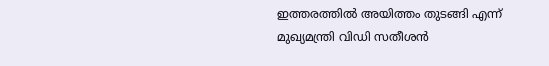ഇത്തരത്തിൽ അയിത്തം തുടങ്ങി എന്ന് മുഖ്യമന്ത്രി വിഡി സതീശൻ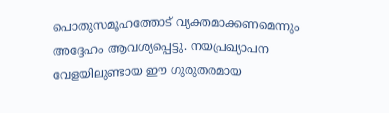പൊതുസമൂഹത്തോട് വ്യക്തമാക്കണമെന്നും അദ്ദേഹം ആവശ്യപ്പെട്ടു. നയപ്രഖ്യാപന വേളയിലുണ്ടായ ഈ ഗുരുതരമായ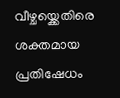വീഴ്ചയ്ക്കെതിരെ ശക്തമായ പ്രതിഷേധം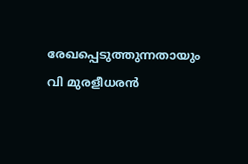രേഖപ്പെടുത്തുന്നതായും വി മുരളീധരൻ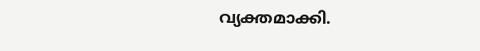വ്യക്തമാക്കി.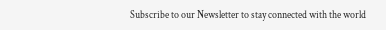Subscribe to our Newsletter to stay connected with the world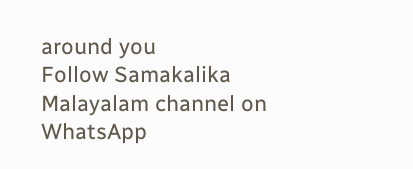around you
Follow Samakalika Malayalam channel on WhatsApp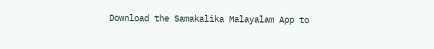Download the Samakalika Malayalam App to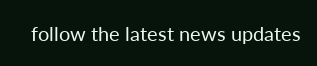follow the latest news updates